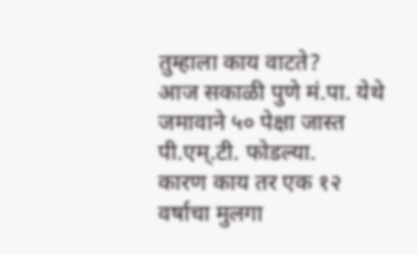तुम्हाला काय वाटते?
आज सकाळी पुणे मं.पा. येथे जमावाने ५० पेक्षा जास्त पी.एम्.टी. फोडल्या.
कारण काय तर एक १२ वर्षाचा मुलगा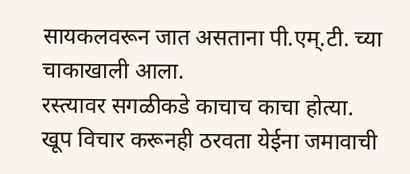सायकलवरून जात असताना पी.एम्.टी. च्या चाकाखाली आला.
रस्त्यावर सगळीकडे काचाच काचा होत्या.
खूप विचार करूनही ठरवता येईना जमावाची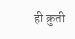ही क्रुती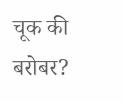चूक की बरोबर?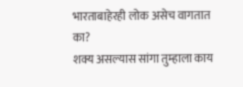भारताबाहेरही लोक असेच वागतात का?
शक्य असल्यास सांगा तुम्हाला काय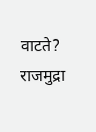वाटते?
राजमुद्रा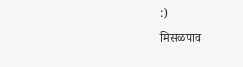:)
मिसळपाव